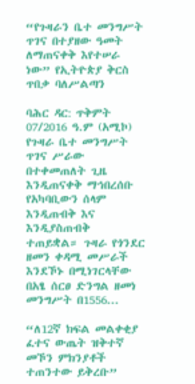“የጉዛራን ቤተ መንግሥት ጥገና በተያዘው ዓመት ለማጠናቀቅ እየተሠራ ነው” የኢትዮጵያ ቅርስ ጥበቃ ባለሥልጣን

ባሕር ዳር: ጥቅምት 07/2016 ዓ.ም (አሚኮ) የጉዛራ ቤተ መንግሥት ጥገና ሥራው በተቀመጠለት ጊዜ እንዲጠናቀቅ ማኅበረሰቡ የአካባቢውን ሰላም እንዲጠብቅ እና እንዲያስጠብቅ ተጠይቋል። ጉዛራ የጎንደር ዘመን ቀዳሚ መሥራች እንደኾኑ በሚነገርላቸው በአፄ ሰርፀ ድንግል ዘመነ መንግሥት በ1556...

“ለ12ኛ ክፍል መልቀቂያ ፈተና ውጤት ዝቅተኛ መኾን ምክንያቶች ተጠንተው ይቅረቡ”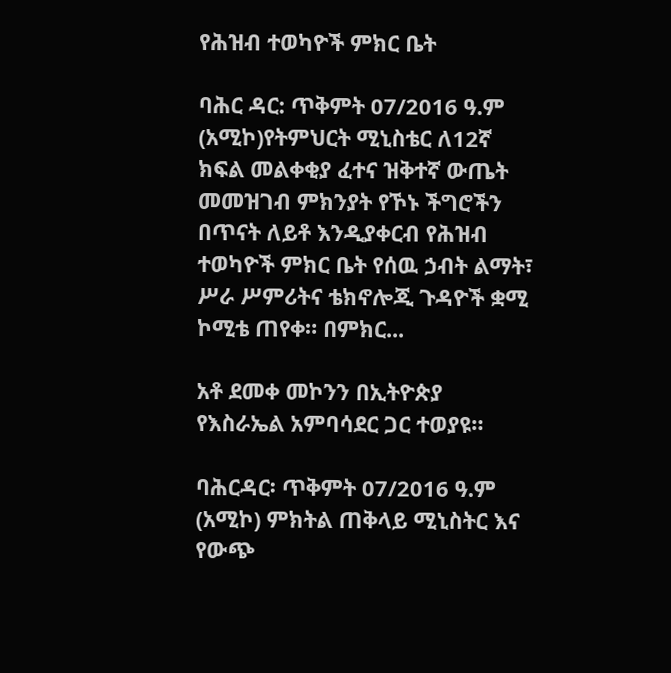የሕዝብ ተወካዮች ምክር ቤት

ባሕር ዳር: ጥቅምት 07/2016 ዓ.ም (አሚኮ)የትምህርት ሚኒስቴር ለ12ኛ ክፍል መልቀቂያ ፈተና ዝቅተኛ ውጤት መመዝገብ ምክንያት የኾኑ ችግሮችን በጥናት ለይቶ እንዲያቀርብ የሕዝብ ተወካዮች ምክር ቤት የሰዉ ኃብት ልማት፣ ሥራ ሥምሪትና ቴክኖሎጂ ጉዳዮች ቋሚ ኮሚቴ ጠየቀ። በምክር...

አቶ ደመቀ መኮንን በኢትዮጵያ የእስራኤል አምባሳደር ጋር ተወያዩ።

ባሕርዳር፡ ጥቅምት 07/2016 ዓ.ም (አሚኮ) ምክትል ጠቅላይ ሚኒስትር እና የውጭ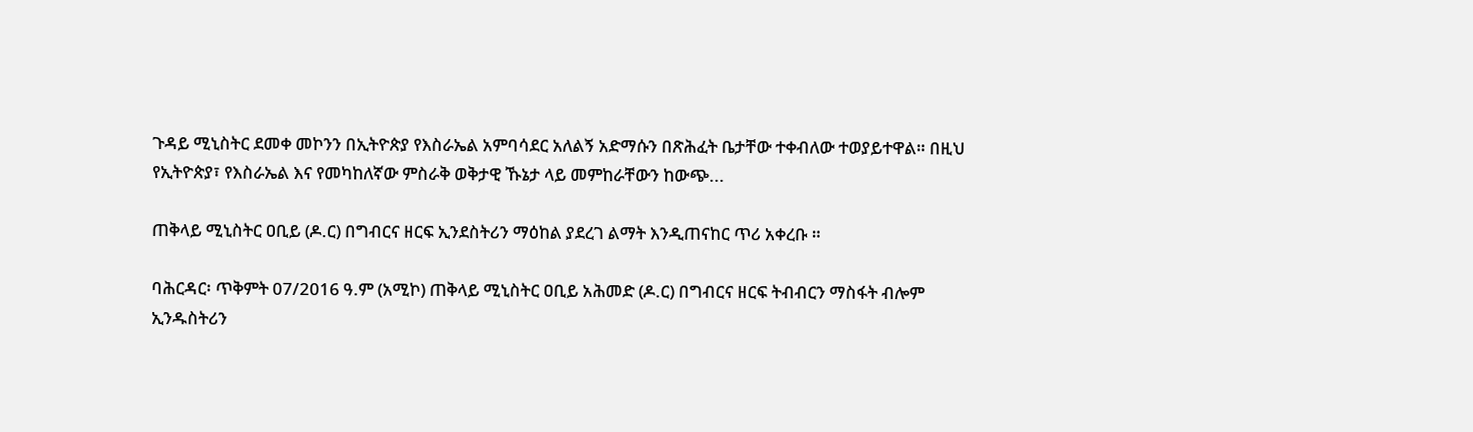ጉዳይ ሚኒስትር ደመቀ መኮንን በኢትዮጵያ የእስራኤል አምባሳደር አለልኝ አድማሱን በጽሕፈት ቤታቸው ተቀብለው ተወያይተዋል። በዚህ የኢትዮጵያ፣ የእስራኤል እና የመካከለኛው ምስራቅ ወቅታዊ ኹኔታ ላይ መምከራቸውን ከውጭ...

ጠቅላይ ሚኒስትር ዐቢይ (ዶ.ር) በግብርና ዘርፍ ኢንደስትሪን ማዕከል ያደረገ ልማት እንዲጠናከር ጥሪ አቀረቡ ።

ባሕርዳር፡ ጥቅምት 07/2016 ዓ.ም (አሚኮ) ጠቅላይ ሚኒስትር ዐቢይ አሕመድ (ዶ.ር) በግብርና ዘርፍ ትብብርን ማስፋት ብሎም ኢንዱስትሪን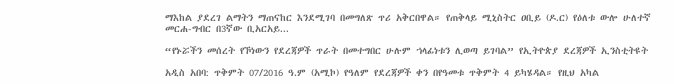ማእከል ያደረገ ልማትን ማጠናከር እንደሚገባ በመግለጽ ጥሪ አቅርበዋል። የጠቅላይ ሚኒስትር ዐቢይ (ዶ.ር) የዕለቱ ውሎ ሁለተኛ መርሐ-ግብር በ3ኛው ቢአርአይ...

“የኑሯችን መሰረት የኾነውን የደረጃዎች ጥራት በመተግበር ሁሉም ኀላፊነቱን ሊወጣ ይገባል” የኢትዮጵያ ደረጃዎች ኢንስቲትዩት

አዲስ አበባ: ጥቅምት 07/2016 ዓ.ም (አሚኮ) የዓለም የደረጃዎች ቀን በየዓመቱ ጥቅምት 4 ይካሄዳል። የዚህ አካል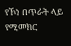የኾነ በጥራት ላይ የሚመክር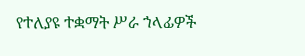የተለያዩ ተቋማት ሥራ ኀላፊዎች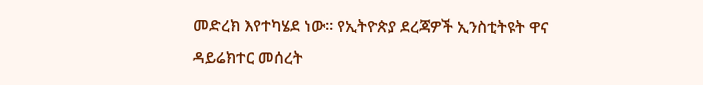መድረክ እየተካሄደ ነው። የኢትዮጵያ ደረጃዎች ኢንስቲትዩት ዋና ዳይሬክተር መሰረት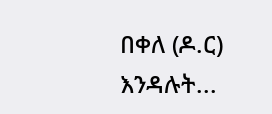በቀለ (ዶ.ር) እንዳሉት...